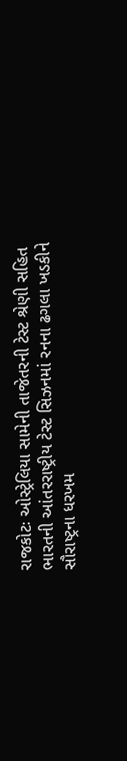રાજકોટઃ ઓસ્ટ્રેલિયા સામેની તાજેતરની ટેસ્ટ શ્રેણી સહિત ભારતની આંતરરાષ્ટ્રીય ટેસ્ટ સિઝનમાં રનના ઢગલા ખડકીને સૌરાષ્ટ્રના ધરખમ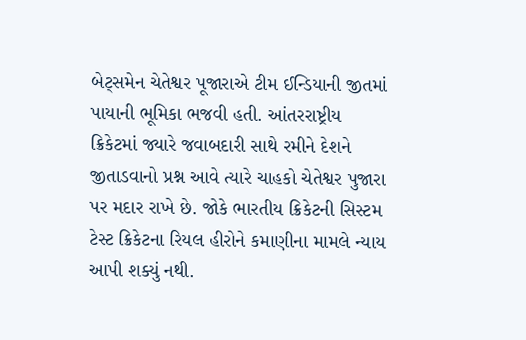બેટ્સમેન ચેતેશ્વર પૂજારાએ ટીમ ઈન્ડિયાની જીતમાં પાયાની ભૂમિકા ભજવી હતી. આંતરરાષ્ટ્રીય ક્રિકેટમાં જ્યારે જવાબદારી સાથે રમીને દેશને જીતાડવાનો પ્રશ્ન આવે ત્યારે ચાહકો ચેતેશ્વર પુજારા પર મદાર રાખે છે. જોકે ભારતીય ક્રિકેટની સિસ્ટમ ટેસ્ટ ક્રિકેટના રિયલ હીરોને કમાણીના મામલે ન્યાય આપી શક્યું નથી.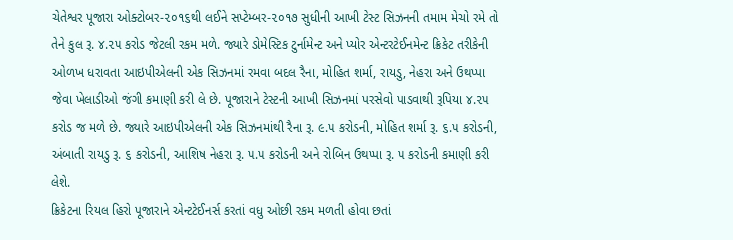ચેતેશ્વર પૂજારા ઓક્ટોબર-૨૦૧૬થી લઈને સપ્ટેમ્બર-૨૦૧૭ સુધીની આખી ટેસ્ટ સિઝનની તમામ મેચો રમે તો તેને કુલ રૂ. ૪.૨૫ કરોડ જેટલી રકમ મળે. જ્યારે ડોમેસ્ટિક ટુર્નામેન્ટ અને પ્યોર એન્ટરટેઈનમેન્ટ ક્રિકેટ તરીકેની ઓળખ ધરાવતા આઇપીએલની એક સિઝનમાં રમવા બદલ રૈના, મોહિત શર્મા, રાયડુ, નેહરા અને ઉથપ્પા જેવા ખેલાડીઓ જંગી કમાણી કરી લે છે. પૂજારાને ટેસ્ટની આખી સિઝનમાં પરસેવો પાડવાથી રૂપિયા ૪.૨૫ કરોડ જ મળે છે. જ્યારે આઇપીએલની એક સિઝનમાંથી રૈના રૂ. ૯.૫ કરોડની, મોહિત શર્મા રૂ. ૬.૫ કરોડની, અંબાતી રાયડુ રૂ. ૬ કરોડની, આશિષ નેહરા રૂ. ૫.૫ કરોડની અને રોબિન ઉથપ્પા રૂ. ૫ કરોડની કમાણી કરી લેશે.
ક્રિકેટના રિયલ હિરો પૂજારાને એન્ટટેઈનર્સ કરતાં વધુ ઓછી રકમ મળતી હોવા છતાં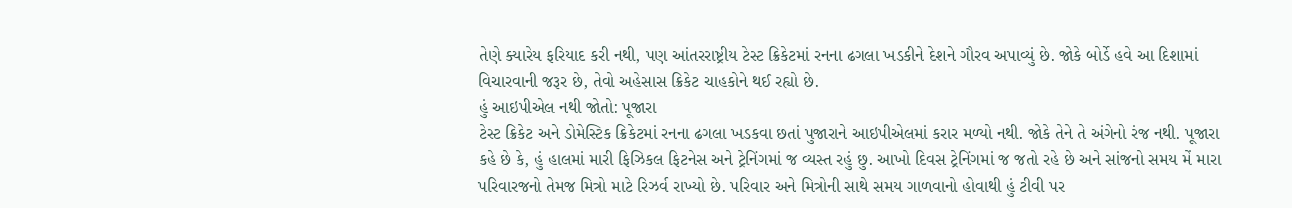તેણે ક્યારેય ફરિયાદ કરી નથી, પણ આંતરરાષ્ટ્રીય ટેસ્ટ ક્રિકેટમાં રનના ઢગલા ખડકીને દેશને ગૌરવ અપાવ્યું છે. જોકે બોર્ડે હવે આ દિશામાં વિચારવાની જરૂર છે, તેવો અહેસાસ ક્રિકેટ ચાહકોને થઈ રહ્યો છે.
હું આઇપીએલ નથી જોતો: પૂજારા
ટેસ્ટ ક્રિકેટ અને ડોમેસ્ટિક ક્રિકેટમાં રનના ઢગલા ખડકવા છતાં પુજારાને આઇપીએલમાં કરાર મળ્યો નથી. જોકે તેને તે અંગેનો રંજ નથી. પૂજારા કહે છે કે, હું હાલમાં મારી ફિઝિકલ ફિટનેસ અને ટ્રેનિંગમાં જ વ્યસ્ત રહું છુ. આખો દિવસ ટ્રેનિંગમાં જ જતો રહે છે અને સાંજનો સમય મેં મારા પરિવારજનો તેમજ મિત્રો માટે રિઝર્વ રાખ્યો છે. પરિવાર અને મિત્રોની સાથે સમય ગાળવાનો હોવાથી હું ટીવી પર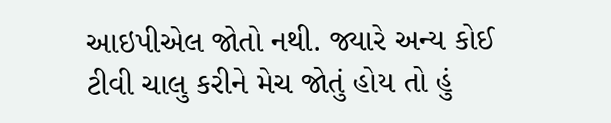આઇપીએલ જોતો નથી. જ્યારે અન્ય કોઈ ટીવી ચાલુ કરીને મેચ જોતું હોય તો હું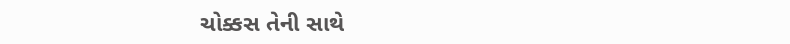ચોક્કસ તેની સાથે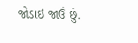જોડાઇ જાઉં છું.